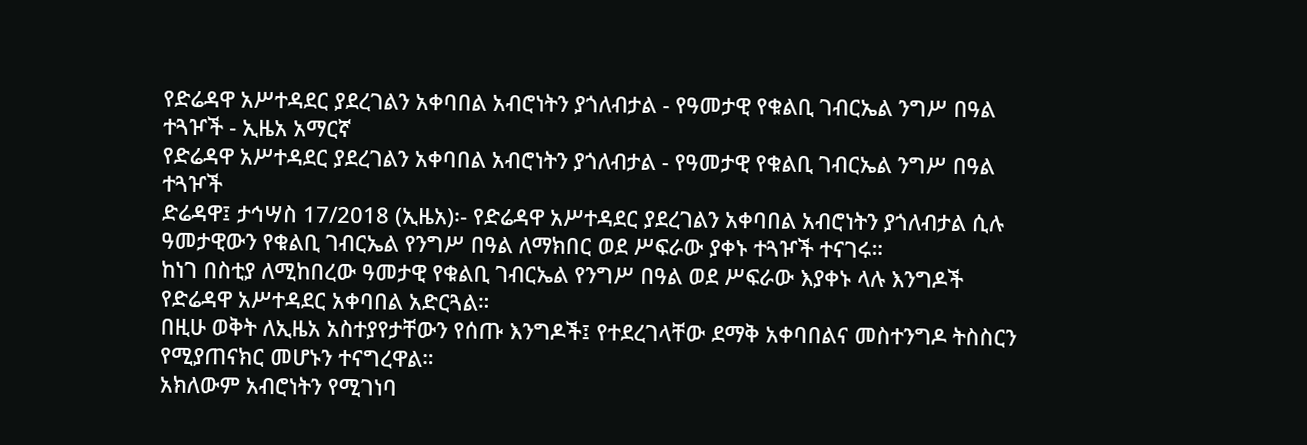የድሬዳዋ አሥተዳደር ያደረገልን አቀባበል አብሮነትን ያጎለብታል - የዓመታዊ የቁልቢ ገብርኤል ንግሥ በዓል ተጓዦች - ኢዜአ አማርኛ
የድሬዳዋ አሥተዳደር ያደረገልን አቀባበል አብሮነትን ያጎለብታል - የዓመታዊ የቁልቢ ገብርኤል ንግሥ በዓል ተጓዦች
ድሬዳዋ፤ ታኅሣስ 17/2018 (ኢዜአ)፡- የድሬዳዋ አሥተዳደር ያደረገልን አቀባበል አብሮነትን ያጎለብታል ሲሉ ዓመታዊውን የቁልቢ ገብርኤል የንግሥ በዓል ለማክበር ወደ ሥፍራው ያቀኑ ተጓዦች ተናገሩ።
ከነገ በስቲያ ለሚከበረው ዓመታዊ የቁልቢ ገብርኤል የንግሥ በዓል ወደ ሥፍራው እያቀኑ ላሉ እንግዶች የድሬዳዋ አሥተዳደር አቀባበል አድርጓል።
በዚሁ ወቅት ለኢዜአ አስተያየታቸውን የሰጡ እንግዶች፤ የተደረገላቸው ደማቅ አቀባበልና መስተንግዶ ትስስርን የሚያጠናክር መሆኑን ተናግረዋል።
አክለውም አብሮነትን የሚገነባ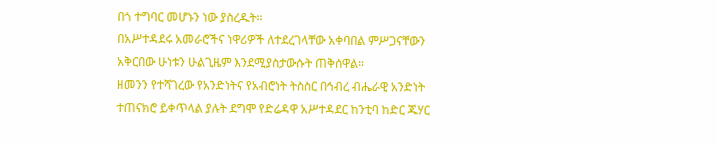በጎ ተግባር መሆኑን ነው ያስረዱት።
በአሥተዳደሩ አመራሮችና ነዋሪዎች ለተደረገላቸው አቀባበል ምሥጋናቸውን አቅርበው ሁነቱን ሁልጊዜም እንደሚያስታውሱት ጠቅሰዋል።
ዘመንን የተሻገረው የአንድነትና የአብሮነት ትስስር በኅብረ ብሔራዊ አንድነት ተጠናክሮ ይቀጥላል ያሉት ደግሞ የድሬዳዋ አሥተዳደር ከንቲባ ከድር ጁሃር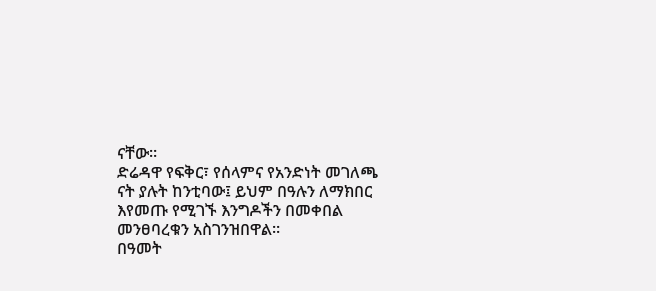ናቸው።
ድሬዳዋ የፍቅር፣ የሰላምና የአንድነት መገለጫ ናት ያሉት ከንቲባው፤ ይህም በዓሉን ለማክበር እየመጡ የሚገኙ እንግዶችን በመቀበል መንፀባረቁን አስገንዝበዋል።
በዓመት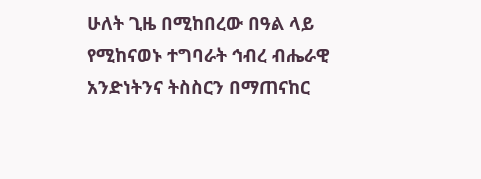ሁለት ጊዜ በሚከበረው በዓል ላይ የሚከናወኑ ተግባራት ኅብረ ብሔራዊ አንድነትንና ትስስርን በማጠናከር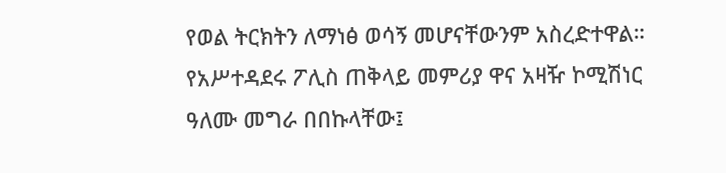የወል ትርክትን ለማነፅ ወሳኝ መሆናቸውንም አስረድተዋል።
የአሥተዳደሩ ፖሊስ ጠቅላይ መምሪያ ዋና አዛዥ ኮሚሽነር ዓለሙ መግራ በበኩላቸው፤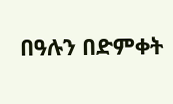በዓሉን በድምቀት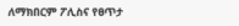ለማክበርም ፖሊስና የፀጥታ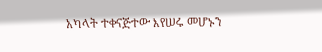አካላት ተቀናጅተው እየሠሩ መሆኑን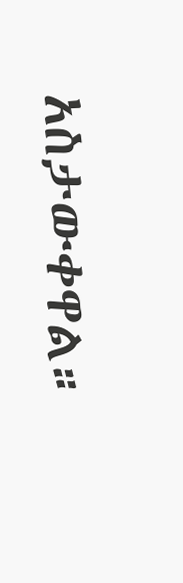አስታውቀዋል።